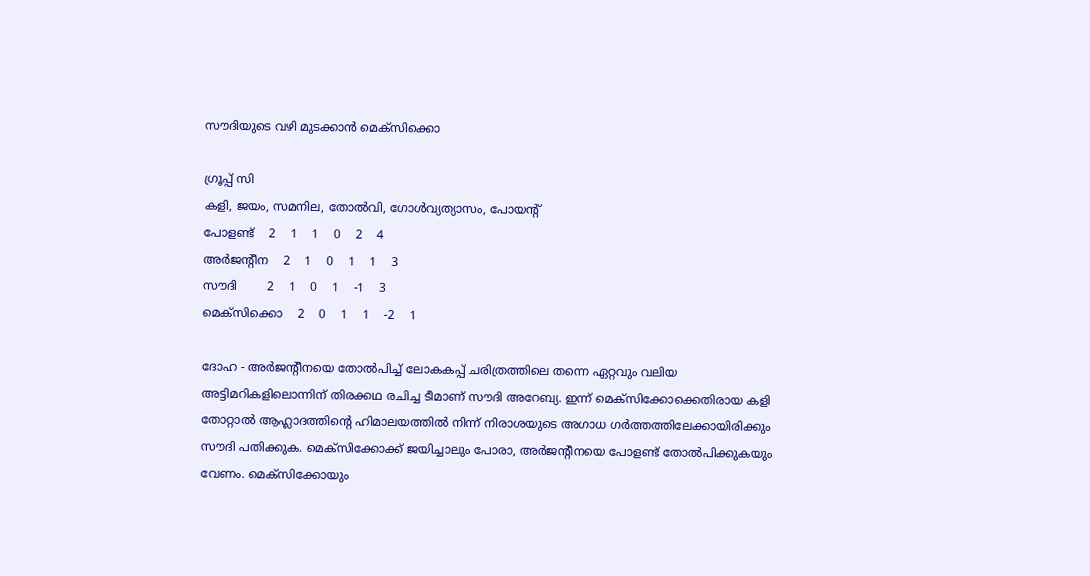സൗദിയുടെ വഴി മുടക്കാന്‍ മെക്‌സിക്കൊ

ഗ്രൂപ്പ് സി
കളി, ജയം, സമനില, തോല്‍വി, ഗോള്‍വ്യത്യാസം, പോയന്റ്
പോളണ്ട്    2    1    1    0    2    4
അര്‍ജന്റീന    2    1    0    1    1    3
സൗദി        2    1    0    1    -1    3
മെക്‌സിക്കൊ    2    0    1    1    -2    1

ദോഹ - അര്‍ജന്റീനയെ തോല്‍പിച്ച് ലോകകപ്പ് ചരിത്രത്തിലെ തന്നെ ഏറ്റവും വലിയ അട്ടിമറികളിലൊന്നിന് തിരക്കഥ രചിച്ച ടീമാണ് സൗദി അറേബ്യ. ഇന്ന് മെക്‌സിക്കോക്കെതിരായ കളി തോറ്റാല്‍ ആഹ്ലാദത്തിന്റെ ഹിമാലയത്തില്‍ നിന്ന് നിരാശയുടെ അഗാധ ഗര്‍ത്തത്തിലേക്കായിരിക്കും സൗദി പതിക്കുക. മെക്‌സിക്കോക്ക് ജയിച്ചാലും പോരാ, അര്‍ജന്റീനയെ പോളണ്ട് തോല്‍പിക്കുകയും വേണം. മെക്‌സിക്കോയും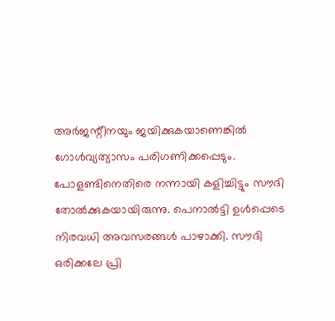അര്‍ജന്റീനയും ജയിക്കുകയാണെങ്കില്‍ ഗോള്‍വ്യത്യാസം പരിഗണിക്കപ്പെടും.
പോളണ്ടിനെതിരെ നന്നായി കളിച്ചിട്ടും സൗദി തോല്‍ക്കുകയായിരുന്നു. പെനാല്‍ട്ടി ഉള്‍പ്പെടെ നിരവധി അവസരങ്ങള്‍ പാഴാക്കി. സൗദി ഒരിക്കലേ പ്രി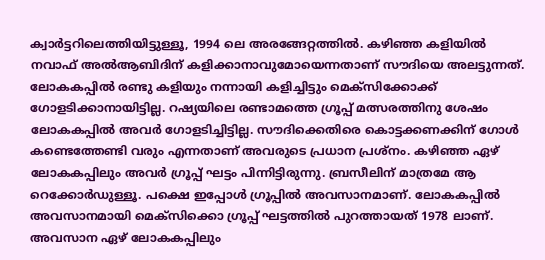ക്വാര്‍ട്ടറിലെത്തിയിട്ടുള്ളൂ, 1994 ലെ അരങ്ങേറ്റത്തില്‍. കഴിഞ്ഞ കളിയില്‍ നവാഫ് അല്‍ആബിദിന് കളിക്കാനാവുമോയെന്നതാണ് സൗദിയെ അലട്ടുന്നത്.
ലോകകപ്പില്‍ രണ്ടു കളിയും നന്നായി കളിച്ചിട്ടും മെക്‌സിക്കോക്ക് ഗോളടിക്കാനായിട്ടില്ല. റഷ്യയിലെ രണ്ടാമത്തെ ഗ്രൂപ്പ് മത്സരത്തിനു ശേഷം ലോകകപ്പില്‍ അവര്‍ ഗോളടിച്ചിട്ടില്ല. സൗദിക്കെതിരെ കൊട്ടക്കണക്കിന് ഗോള്‍ കണ്ടെത്തേണ്ടി വരും എന്നതാണ് അവരുടെ പ്രധാന പ്രശ്‌നം. കഴിഞ്ഞ ഏഴ് ലോകകപ്പിലും അവര്‍ ഗ്രൂപ്പ് ഘട്ടം പിന്നിട്ടിരുന്നു. ബ്രസീലിന് മാത്രമേ ആ റെക്കോര്‍ഡുള്ളൂ. പക്ഷെ ഇപ്പോള്‍ ഗ്രൂപ്പില്‍ അവസാനമാണ്. ലോകകപ്പില്‍ അവസാനമായി മെക്‌സിക്കൊ ഗ്രൂപ്പ് ഘട്ടത്തില്‍ പുറത്തായത് 1978 ലാണ്.
അവസാന ഏഴ് ലോകകപ്പിലും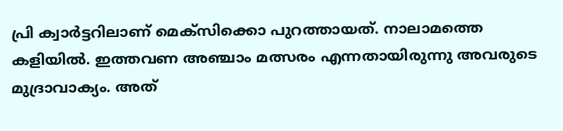പ്രി ക്വാര്‍ട്ടറിലാണ് മെക്‌സിക്കൊ പുറത്തായത്. നാലാമത്തെ കളിയില്‍. ഇത്തവണ അഞ്ചാം മത്സരം എന്നതായിരുന്നു അവരുടെ മുദ്രാവാക്യം. അത്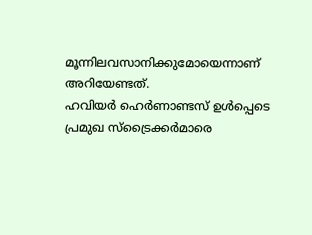മൂന്നിലവസാനിക്കുമോയെന്നാണ് അറിയേണ്ടത്.
ഹവിയര്‍ ഹെര്‍ണാണ്ടസ് ഉള്‍പ്പെടെ പ്രമുഖ സ്‌ട്രൈക്കര്‍മാരെ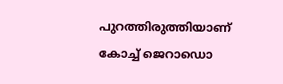പുറത്തിരുത്തിയാണ് കോച്ച് ജെറാഡൊ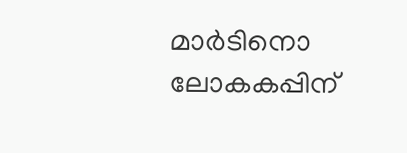മാര്‍ടിനൊ ലോകകപ്പിന്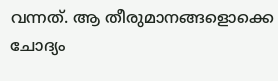വന്നത്. ആ തീരുമാനങ്ങളൊക്കെ ചോദ്യം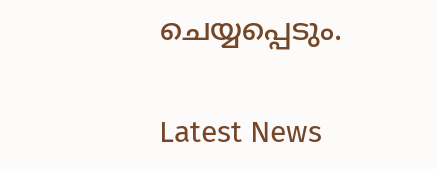ചെയ്യപ്പെടും.

Latest News